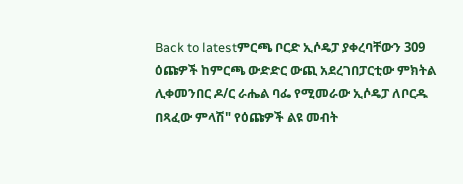Back to latestምርጫ ቦርድ ኢሶዴፓ ያቀረባቸውን 309 ዕጩዎች ከምርጫ ውድድር ውጪ አደረገበፓርቲው ምክትል ሊቀመንበር ዶ/ር ራሔል ባፌ የሚመራው ኢሶዴፓ ለቦርዱ በጻፈው ምላሽ" የዕጩዎች ልዩ መብት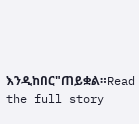እንዲከበር"ጠይቋል።Read the full story